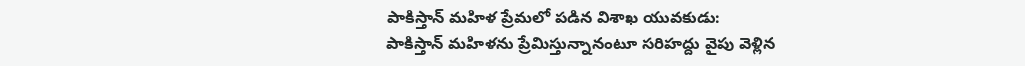పాకిస్తాన్ మహిళ ప్రేమలో పడిన విశాఖ యువకుడు:
పాకిస్తాన్ మహిళను ప్రేమిస్తున్నానంటూ సరిహద్దు వైపు వెళ్లిన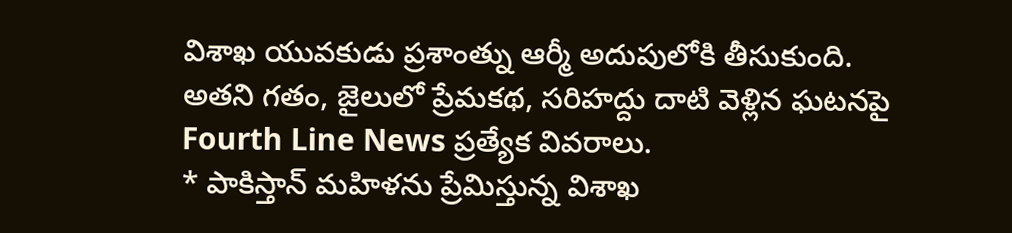విశాఖ యువకుడు ప్రశాంత్ను ఆర్మీ అదుపులోకి తీసుకుంది. అతని గతం, జైలులో ప్రేమకథ, సరిహద్దు దాటి వెళ్లిన ఘటనపై Fourth Line News ప్రత్యేక వివరాలు.
* పాకిస్తాన్ మహిళను ప్రేమిస్తున్న విశాఖ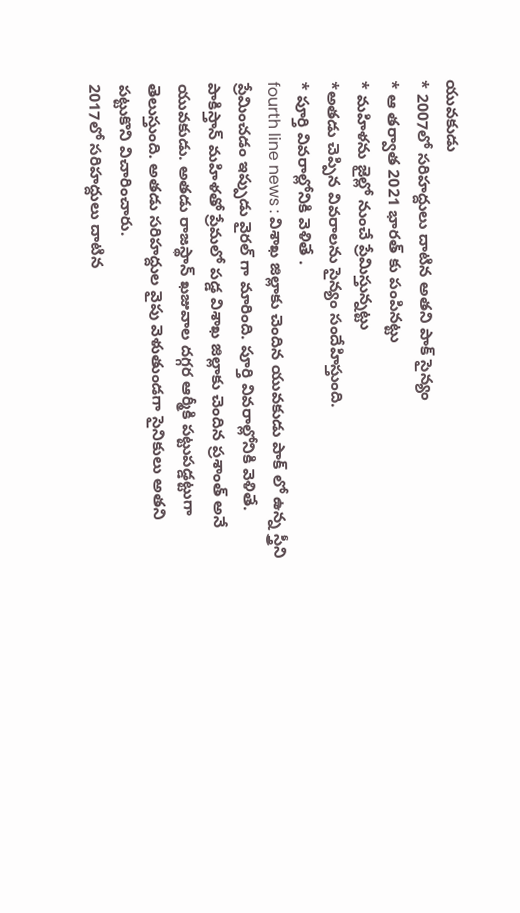యువకుడు
* 2007లో సరిహద్దులు దాటిన అతని పాక్ సైన్యం
* ఆ తర్వాత 2021 భారత్ కు పంపినట్టు
* మహిళను జైల్లో నుంచే ప్రేమిస్తున్నట్టు
*అతడు చెప్పిన వివరాలను సైన్యం సందేహిస్తుంది.
* పూర్తి వివరాల్లోనికి వెళితే .
fourth line news : విశాఖ జిల్లాకు చెందిన యువకుడు పాక్ లో ఉన్న స్త్రీని ప్రేమించడం ఇప్పుడు వైరల్ గా మారింది. పూర్తి వివరాల్లోనికి వెళితే.
పాకిస్తాన్ మహిళతో ప్రేమలో పడ్డ విశాఖ జిల్లాకు చెందిన ప్రశాంత్ అనే యువకుడు. అతడు రాజస్థాన్ ఖజువాల దగ్గర ఆర్మీకి పట్టుపడ్డట్టుగా తెలుస్తుంది. అతడు సరిహద్దుల వైపు వెళుతుండగా సైనికులు అతని పట్టుకొని విచారించారు.
2017లో సరిహద్దులు దాటిన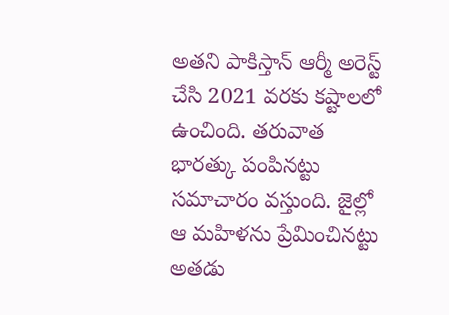అతని పాకిస్తాన్ ఆర్మీ అరెస్ట్ చేసి 2021 వరకు కష్టాలలో ఉంచింది. తరువాత భారత్కు పంపినట్టు సమాచారం వస్తుంది. జైల్లో ఆ మహిళను ప్రేమించినట్టు అతడు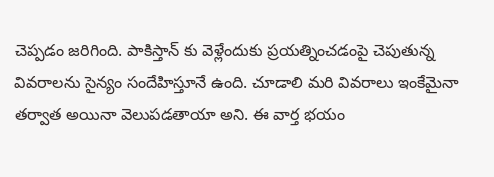చెప్పడం జరిగింది. పాకిస్తాన్ కు వెళ్లేందుకు ప్రయత్నించడంపై చెపుతున్న వివరాలను సైన్యం సందేహిస్తూనే ఉంది. చూడాలి మరి వివరాలు ఇంకేమైనా తర్వాత అయినా వెలుపడతాయా అని. ఈ వార్త భయం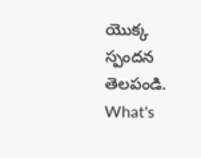యొక్క స్పందన తెలపండి.
What's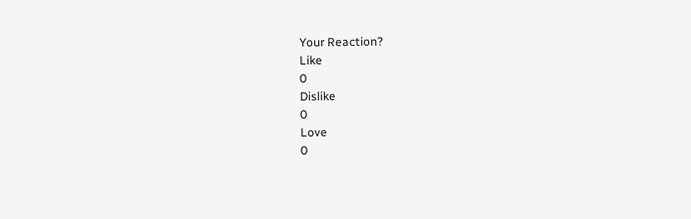Your Reaction?
Like
0
Dislike
0
Love
0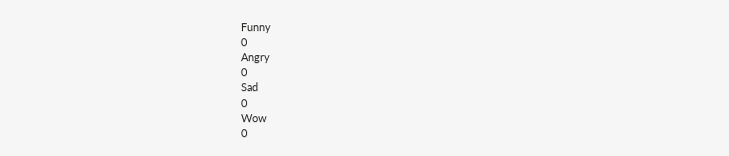Funny
0
Angry
0
Sad
0
Wow
0